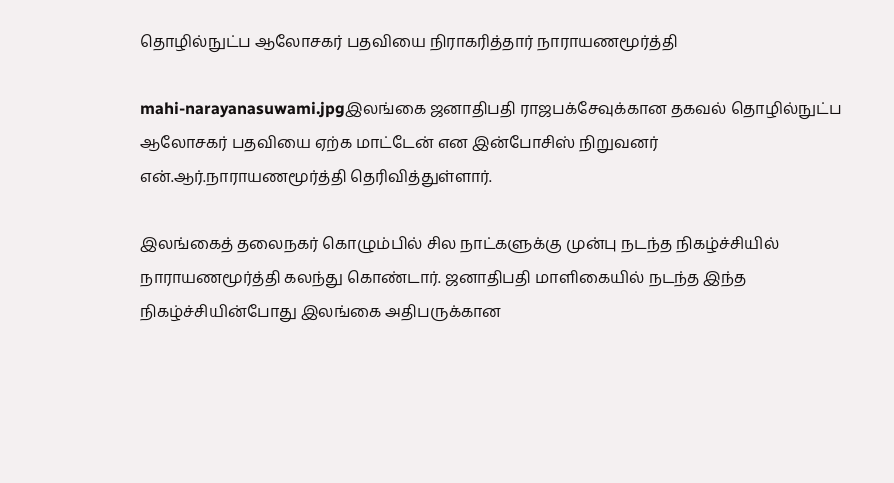தொழில்நுட்ப ஆலோசகர் பதவியை நிராகரித்தார் நாராயணமூர்த்தி

mahi-narayanasuwami.jpgஇலங்கை ஜனாதிபதி ராஜபக்சேவுக்கான தகவல் தொழில்நுட்ப ஆலோசகர் பதவியை ஏற்க மாட்டேன் என இன்போசிஸ் நிறுவனர் என்.ஆர்.நாராயணமூர்த்தி தெரிவித்துள்ளார்.

இலங்கைத் தலைநகர் கொழும்பில் சில நாட்களுக்கு முன்பு நடந்த நிகழ்ச்சியில் நாராயணமூர்த்தி கலந்து கொண்டார். ஜனாதிபதி மாளிகையில் நடந்த இந்த நிகழ்ச்சியின்போது இலங்கை அதிபருக்கான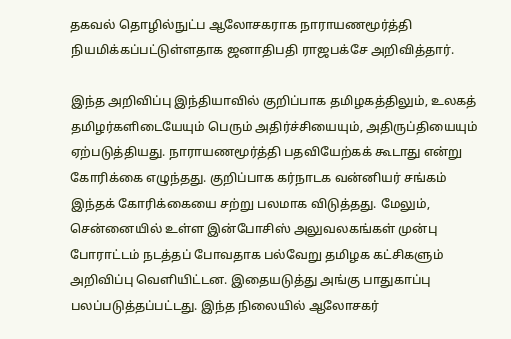தகவல் தொழில்நுட்ப ஆலோசகராக நாராயணமூர்த்தி நியமிக்கப்பட்டுள்ளதாக ஜனாதிபதி ராஜபக்சே அறிவித்தார்.

இந்த அறிவிப்பு இந்தியாவில் குறிப்பாக தமிழகத்திலும், உலகத் தமிழர்களிடையேயும் பெரும் அதிர்ச்சியையும், அதிருப்தியையும் ஏற்படுத்தியது. நாராயணமூர்த்தி பதவியேற்கக் கூடாது என்று கோரிக்கை எழுந்தது. குறிப்பாக கர்நாடக வன்னியர் சங்கம் இந்தக் கோரிக்கையை சற்று பலமாக விடுத்தது. மேலும், சென்னையில் உள்ள இன்போசிஸ் அலுவலகங்கள் முன்பு போராட்டம் நடத்தப் போவதாக பல்வேறு தமிழக கட்சிகளும் அறிவிப்பு வெளியிட்டன. இதையடுத்து அங்கு பாதுகாப்பு பலப்படுத்தப்பட்டது. இந்த நிலையில் ஆலோசகர்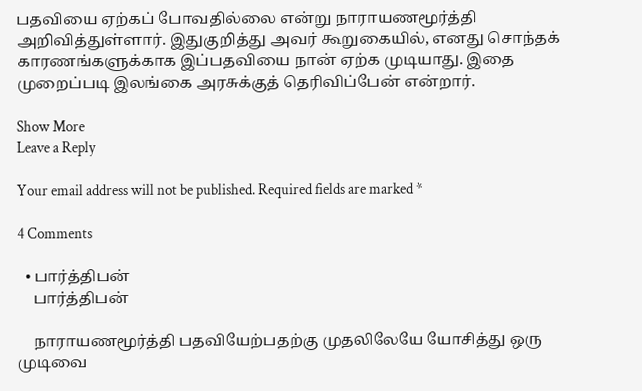பதவியை ஏற்கப் போவதில்லை என்று நாராயணமூர்த்தி அறிவித்துள்ளார். இதுகுறித்து அவர் கூறுகையில், எனது சொந்தக் காரணங்களுக்காக இப்பதவியை நான் ஏற்க முடியாது. இதை முறைப்படி இலங்கை அரசுக்குத் தெரிவிப்பேன் என்றார்.

Show More
Leave a Reply

Your email address will not be published. Required fields are marked *

4 Comments

  • பார்த்திபன்
    பார்த்திபன்

    நாராயணமூர்த்தி பதவியேற்பதற்கு முதலிலேயே யோசித்து ஒரு முடிவை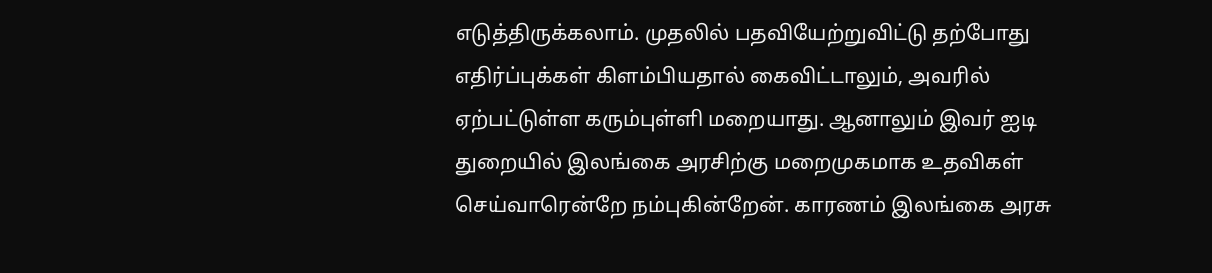எடுத்திருக்கலாம். முதலில் பதவியேற்றுவிட்டு தற்போது எதிர்ப்புக்கள் கிளம்பியதால் கைவிட்டாலும், அவரில் ஏற்பட்டுள்ள கரும்புள்ளி மறையாது. ஆனாலும் இவர் ஐடி துறையில் இலங்கை அரசிற்கு மறைமுகமாக உதவிகள் செய்வாரென்றே நம்புகின்றேன். காரணம் இலங்கை அரசு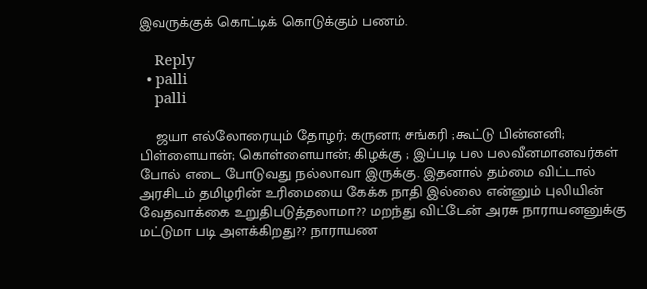இவருக்குக் கொட்டிக் கொடுக்கும் பணம்.

    Reply
  • palli
    palli

    ஜயா எல்லோரையும் தோழர்; கருனா; சங்கரி ;கூட்டு பின்னனி; பிள்ளையான்; கொள்ளையான்; கிழக்கு ; இப்படி பல பலவீனமானவர்கள் போல் எடை போடுவது நல்லாவா இருக்கு. இதனால் தம்மை விட்டால் அரசிடம் தமிழரின் உரிமையை கேக்க நாதி இல்லை என்னும் புலியின் வேதவாக்கை உறுதிபடுத்தலாமா?? மறந்து விட்டேன் அரசு நாராயனனுக்கு மட்டுமா படி அளக்கிறது?? நாராயண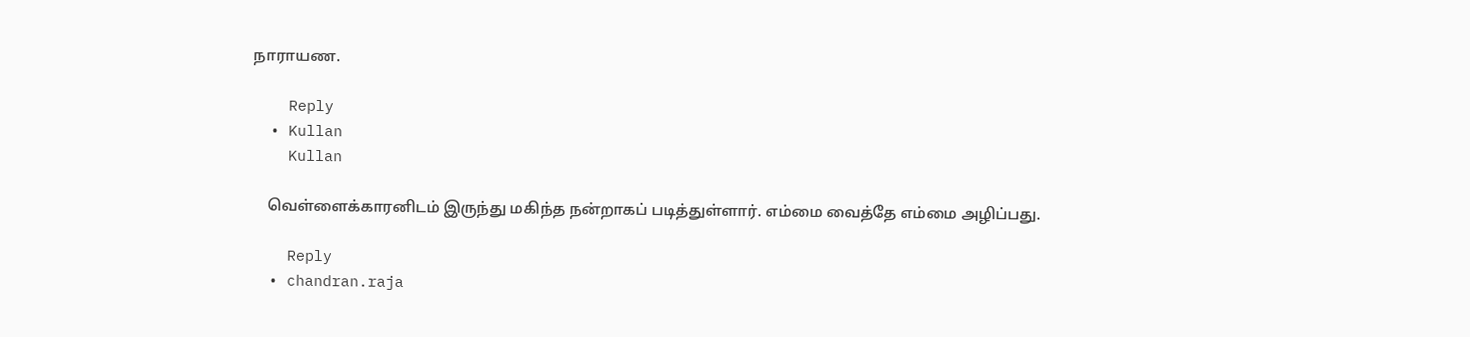நாராயண.

    Reply
  • Kullan
    Kullan

    வெள்ளைக்காரனிடம் இருந்து மகிந்த நன்றாகப் படித்துள்ளார். எம்மை வைத்தே எம்மை அழிப்பது.

    Reply
  • chandran.raja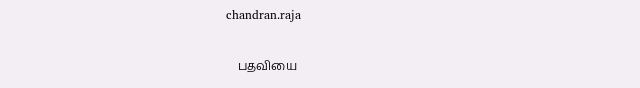chandran.raja

    பதவியை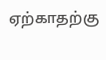ஏற்காதற்கு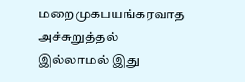மறைமுகபயங்கரவாத அச்சுறுத்தல் இல்லாமல் இது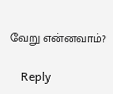வேறு என்னவாம்?

    Reply